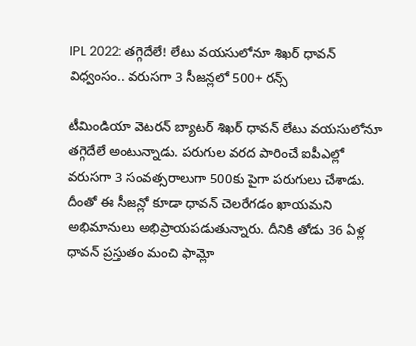IPL 2022: తగ్గెదేలే! లేటు వయసులోనూ శిఖర్ ధావన్ విధ్వంసం.. వరుసగా 3 సీజన్లలో 500+ రన్స్

టీమిండియా వెటరన్ బ్యాటర్ శిఖర్ ధావన్ లేటు వయసులోనూ తగ్గెదేలే అంటున్నాడు. పరుగుల వరద పారించే ఐపీఎల్లో వరుసగా 3 సంవత్సరాలుగా 500కు పైగా పరుగులు చేశాడు. దీంతో ఈ సీజన్లో కూడా ధావన్ చెలరేగడం ఖాయమని అభిమానులు అభిప్రాయపడుతున్నారు. దీనికి తోడు 36 ఏళ్ల ధావన్ ప్రస్తుతం మంచి ఫామ్లో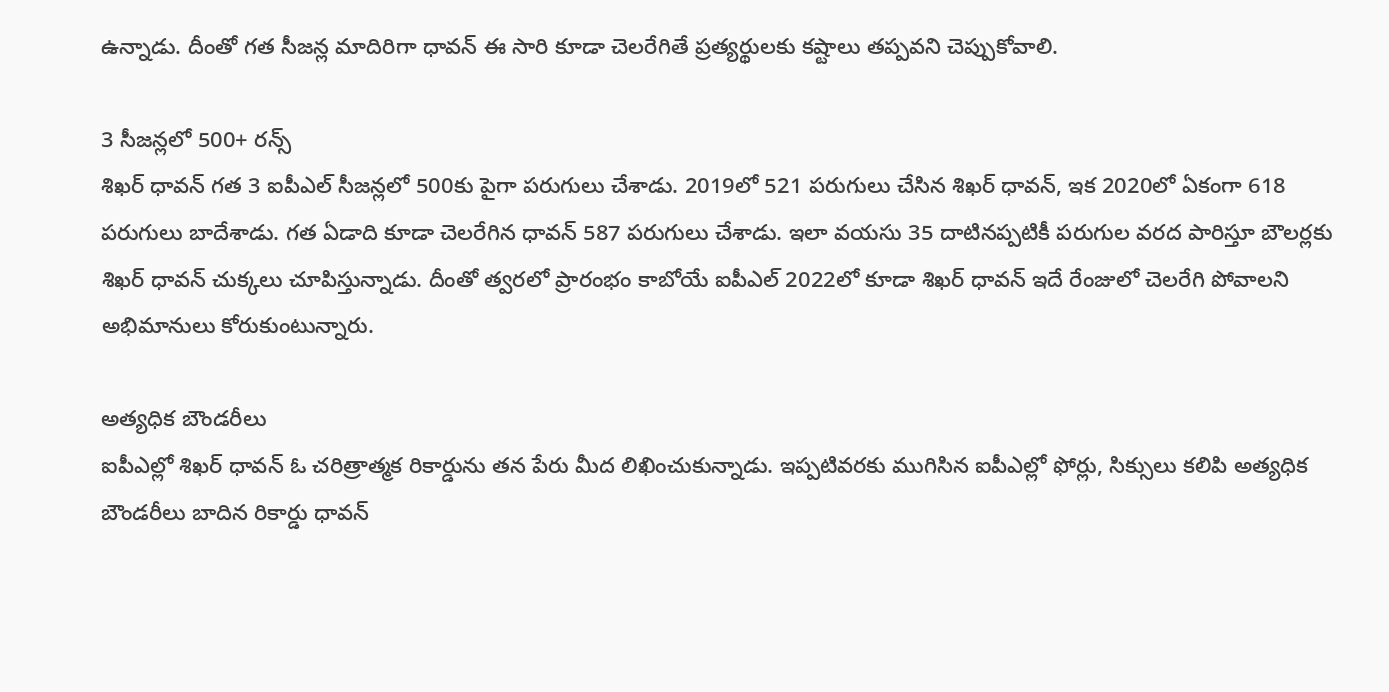ఉన్నాడు. దీంతో గత సీజన్ల మాదిరిగా ధావన్ ఈ సారి కూడా చెలరేగితే ప్రత్యర్థులకు కష్టాలు తప్పవని చెప్పుకోవాలి.

3 సీజన్లలో 500+ రన్స్
శిఖర్ ధావన్ గత 3 ఐపీఎల్ సీజన్లలో 500కు పైగా పరుగులు చేశాడు. 2019లో 521 పరుగులు చేసిన శిఖర్ ధావన్, ఇక 2020లో ఏకంగా 618 పరుగులు బాదేశాడు. గత ఏడాది కూడా చెలరేగిన ధావన్ 587 పరుగులు చేశాడు. ఇలా వయసు 35 దాటినప్పటికీ పరుగుల వరద పారిస్తూ బౌలర్లకు శిఖర్ ధావన్ చుక్కలు చూపిస్తున్నాడు. దీంతో త్వరలో ప్రారంభం కాబోయే ఐపీఎల్ 2022లో కూడా శిఖర్ ధావన్ ఇదే రేంజులో చెలరేగి పోవాలని అభిమానులు కోరుకుంటున్నారు.

అత్యధిక బౌండరీలు
ఐపీఎల్లో శిఖర్ ధావన్ ఓ చరిత్రాత్మక రికార్డును తన పేరు మీద లిఖించుకున్నాడు. ఇప్పటివరకు ముగిసిన ఐపీఎల్లో ఫోర్లు, సిక్సులు కలిపి అత్యధిక బౌండరీలు బాదిన రికార్డు ధావన్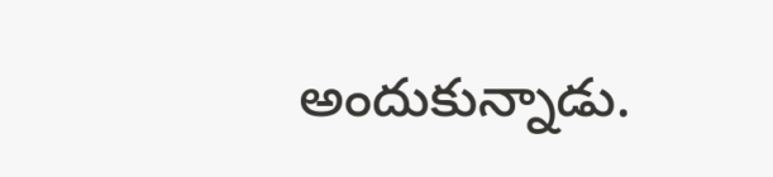అందుకున్నాడు.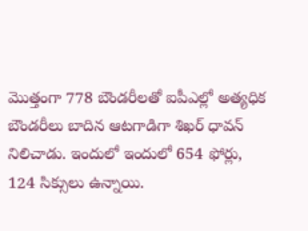మొత్తంగా 778 బౌండరీలతో ఐపీఎల్లో అత్యధిక బౌండరీలు బాదిన ఆటగాడిగా శిఖర్ ధావన్ నిలిచాడు. ఇందులో ఇందులో 654 ఫోర్లు, 124 సిక్సులు ఉన్నాయి.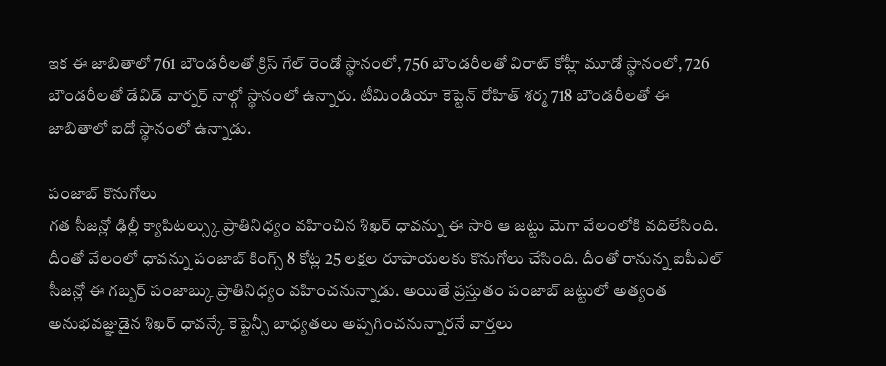ఇక ఈ జాబితాలో 761 బౌండరీలతో క్రిస్ గేల్ రెండో స్థానంలో, 756 బౌండరీలతో విరాట్ కోహ్లీ మూడో స్థానంలో, 726 బౌండరీలతో డేవిడ్ వార్నర్ నాల్గో స్థానంలో ఉన్నారు. టీమిండియా కెప్టెన్ రోహిత్ శర్మ 718 బౌండరీలతో ఈ జాబితాలో ఐదో స్థానంలో ఉన్నాడు.

పంజాబ్ కొనుగోలు
గత సీజన్లో ఢిల్లీ క్యాపిటల్స్కు ప్రాతినిధ్యం వహించిన శిఖర్ ధావన్ను ఈ సారి ఆ జట్టు మెగా వేలంలోకి వదిలేసింది. దీంతో వేలంలో ధావన్ను పంజాబ్ కింగ్స్ 8 కోట్ల 25 లక్షల రూపాయలకు కొనుగోలు చేసింది. దీంతో రానున్న ఐపీఎల్ సీజన్లో ఈ గబ్బర్ పంజాబ్కు ప్రాతినిధ్యం వహించనున్నాడు. అయితే ప్రస్తుతం పంజాబ్ జట్టులో అత్యంత అనుభవజ్ఞుడైన శిఖర్ ధావన్కే కెప్టెన్సీ బాధ్యతలు అప్పగించనున్నారనే వార్తలు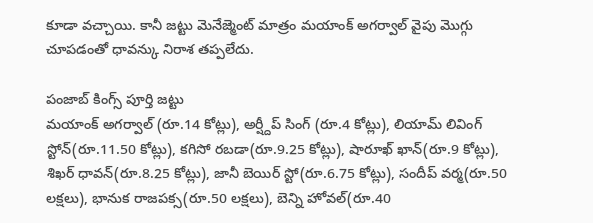కూడా వచ్చాయి. కానీ జట్టు మెనేజ్మెంట్ మాత్రం మయాంక్ అగర్వాల్ వైపు మొగ్గు చూపడంతో ధావన్కు నిరాశ తప్పలేదు.

పంజాబ్ కింగ్స్ పూర్తి జట్టు
మయాంక్ అగర్వాల్ (రూ.14 కోట్లు), అర్ష్దీప్ సింగ్ (రూ.4 కోట్లు), లియామ్ లివింగ్ స్టోన్(రూ.11.50 కోట్లు), కగిసో రబడా(రూ.9.25 కోట్లు), షారూఖ్ ఖాన్(రూ.9 కోట్లు), శిఖర్ ధావన్(రూ.8.25 కోట్లు), జానీ బెయిర్ స్టో(రూ.6.75 కోట్లు), సందీప్ వర్మ(రూ.50 లక్షలు), భానుక రాజపక్స(రూ.50 లక్షలు), బెన్ని హోవల్(రూ.40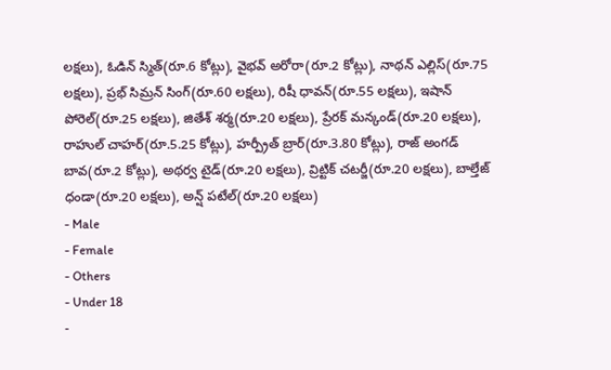లక్షలు), ఓడిన్ స్మిత్(రూ.6 కోట్లు), వైభవ్ అరోరా(రూ.2 కోట్లు), నాథన్ ఎల్లిస్(రూ.75 లక్షలు), ప్రభ్ సిమ్రన్ సింగ్(రూ.60 లక్షలు), రిషీ ధావన్(రూ.55 లక్షలు), ఇషాన్ పోరెల్(రూ.25 లక్షలు), జితేశ్ శర్మ(రూ.20 లక్షలు), ప్రేరక్ మన్కండ్(రూ.20 లక్షలు), రాహుల్ చాహర్(రూ.5.25 కోట్లు), హర్ప్రీత్ బ్రార్(రూ.3.80 కోట్లు), రాజ్ అంగడ్ బావ(రూ.2 కోట్లు), అథర్వ టైడ్(రూ.20 లక్షలు), వ్రిట్టిక్ చటర్జీ(రూ.20 లక్షలు), బాల్తేజ్ ధండా(రూ.20 లక్షలు), అన్ష్ పటేల్(రూ.20 లక్షలు)
- Male
- Female
- Others
- Under 18
-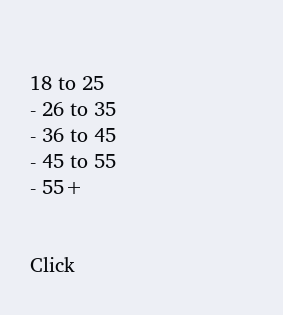18 to 25
- 26 to 35
- 36 to 45
- 45 to 55
- 55+


Click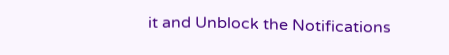it and Unblock the Notifications